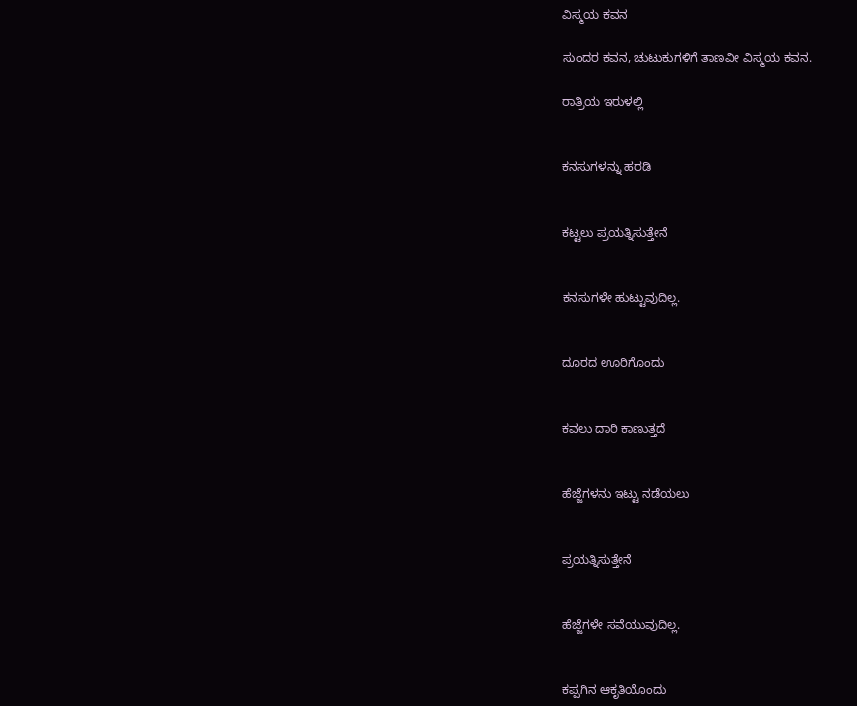ವಿಸ್ಮಯ ಕವನ

ಸುಂದರ ಕವನ, ಚುಟುಕುಗಳಿಗೆ ತಾಣವೀ ವಿಸ್ಮಯ ಕವನ.

ರಾತ್ರಿಯ ಇರುಳಲ್ಲಿ


ಕನಸುಗಳನ್ನು ಹರಡಿ


ಕಟ್ಟಲು ಪ್ರಯತ್ನಿಸುತ್ತೇನೆ


ಕನಸುಗಳೇ ಹುಟ್ಟುವುದಿಲ್ಲ.


ದೂರದ ಊರಿಗೊಂದು


ಕವಲು ದಾರಿ ಕಾಣುತ್ತದೆ


ಹೆಜ್ಜೆಗಳನು ಇಟ್ಟು ನಡೆಯಲು


ಪ್ರಯತ್ನಿಸುತ್ತೇನೆ


ಹೆಜ್ಜೆಗಳೇ ಸವೆಯುವುದಿಲ್ಲ.


ಕಪ್ಪಗಿನ ಆಕೃತಿಯೊಂದು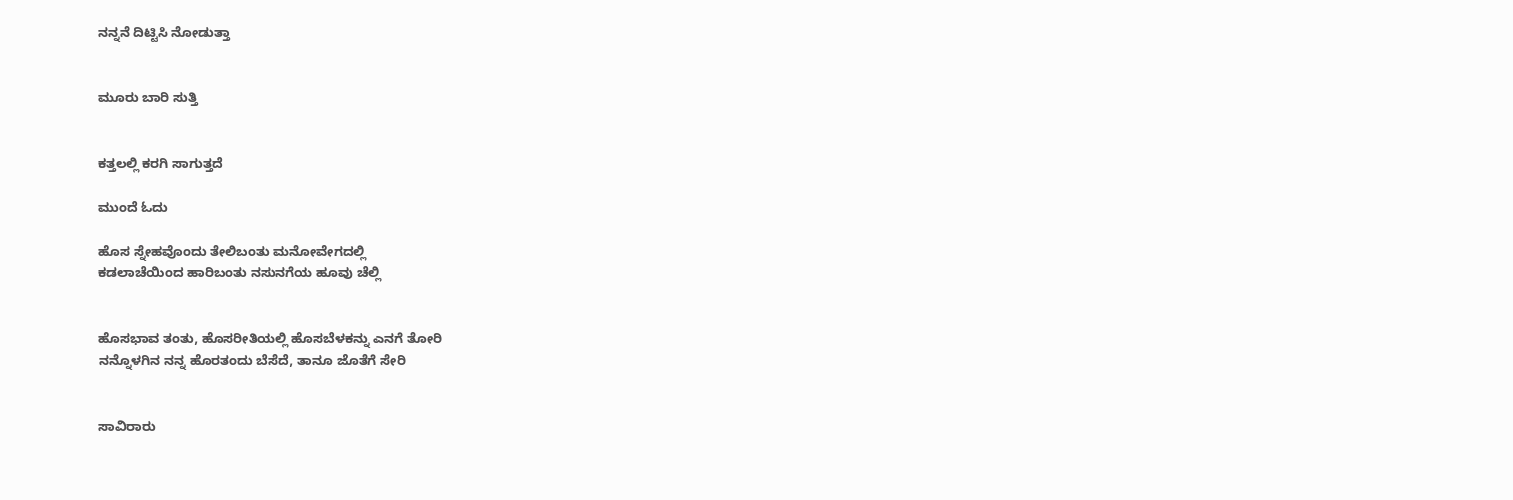ನನ್ನನೆ ದಿಟ್ಟಿಸಿ ನೋಡುತ್ತಾ


ಮೂರು ಬಾರಿ ಸುತ್ತಿ


ಕತ್ತಲಲ್ಲಿ ಕರಗಿ ಸಾಗುತ್ತದೆ

ಮುಂದೆ ಓದು

ಹೊಸ ಸ್ನೇಹವೊಂದು ತೇಲಿಬಂತು ಮನೋವೇಗದಲ್ಲಿ
ಕಡಲಾಚೆಯಿಂದ ಹಾರಿಬಂತು ನಸುನಗೆಯ ಹೂವು ಚೆಲ್ಲಿ


ಹೊಸಭಾವ ತಂತು, ಹೊಸರೀತಿಯಲ್ಲಿ ಹೊಸಬೆಳಕನ್ನು ಎನಗೆ ತೋರಿ
ನನ್ನೊಳಗಿನ ನನ್ನ ಹೊರತಂದು ಬೆಸೆದೆ, ತಾನೂ ಜೊತೆಗೆ ಸೇರಿ


ಸಾವಿರಾರು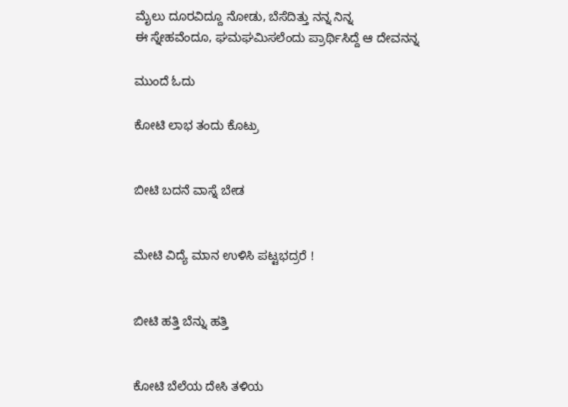ಮೈಲು ದೂರವಿದ್ದೂ ನೋಡು, ಬೆಸೆದಿತ್ತು ನನ್ನ ನಿನ್ನ
ಈ ಸ್ನೇಹವೆಂದೂ, ಘಮಘಮಿಸಲೆಂದು ಪ್ರಾರ್ಥಿಸಿದ್ದೆ ಆ ದೇವನನ್ನ

ಮುಂದೆ ಓದು

ಕೋಟಿ ಲಾಭ ತಂದು ಕೊಟ್ರು


ಬೀಟಿ ಬದನೆ ವಾಸ್ನೆ ಬೇಡ


ಮೇಟಿ ವಿದ್ಯೆ ಮಾನ ಉಳಿಸಿ ಪಟ್ಟಭದ್ರರೆ !


ಬೀಟಿ ಹತ್ತಿ ಬೆನ್ನು ಹತ್ತಿ


ಕೋಟಿ ಬೆಲೆಯ ದೇಸಿ ತಳಿಯ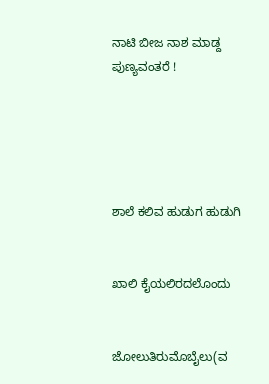ನಾಟಿ ಬೀಜ ನಾಶ ಮಾಡ್ದ ಪುಣ್ಯವಂತರೆ !





ಶಾಲೆ ಕಲಿವ ಹುಡುಗ ಹುಡುಗಿ


ಖಾಲಿ ಕೈಯಲಿರದಲೊಂದು


ಜೋಲುತಿರುಮೊಬೈಲು(ವ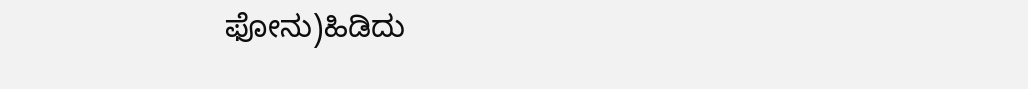ಫೋನು)ಹಿಡಿದು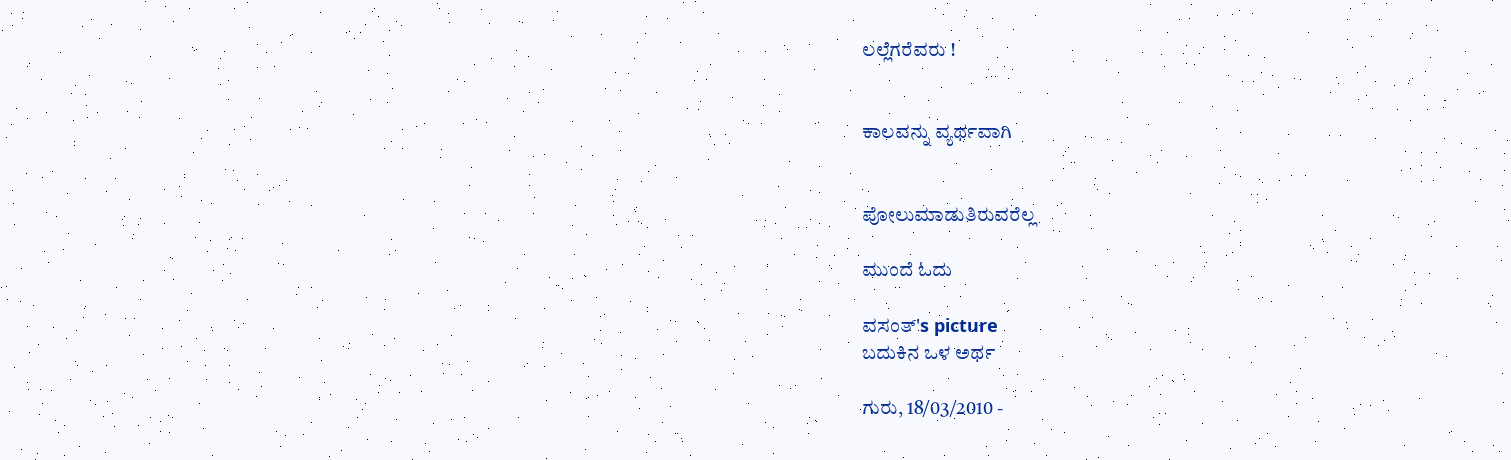ಲಲ್ಲೆಗರೆವರು !


ಕಾಲವನ್ನು ವ್ಯರ್ಥವಾಗಿ


ಪೋಲುಮಾಡುತಿರುವರೆಲ್ಲ

ಮುಂದೆ ಓದು

ವಸಂತ್'s picture
ಬದುಕಿನ ಒಳ ಅರ್ಥ

ಗುರು, 18/03/2010 -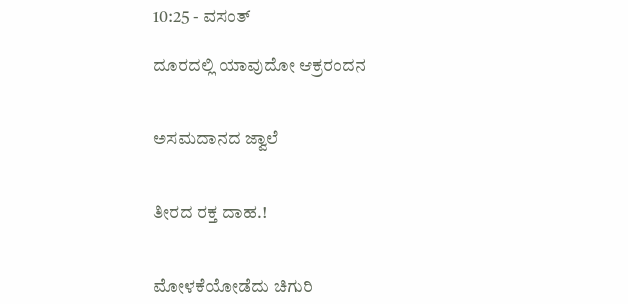10:25 - ವಸಂತ್

ದೂರದಲ್ಲಿ ಯಾವುದೋ ಆಕ್ರರಂದನ


ಅಸಮದಾನದ ಜ್ವಾಲೆ


ತೀರದ ರಕ್ತ ದಾಹ.!


ಮೋಳಕೆಯೋಡೆದು ಚಿಗುರಿ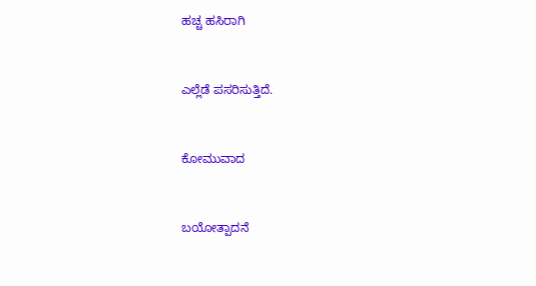ಹಚ್ಚ ಹಸಿರಾಗಿ


ಎಲ್ಲೆಡೆ ಪಸರಿಸುತ್ತಿದೆ.


ಕೋಮುವಾದ


ಬಯೋತ್ಪಾದನೆ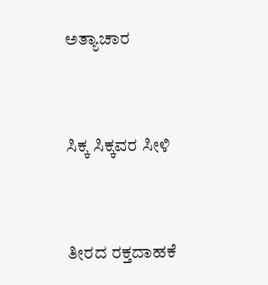ಅತ್ಯಾಚಾರ


ಸಿಕ್ಕ ಸಿಕ್ಕವರ ಸೀಳಿ


ತೀರದ ರಕ್ತದಾಹಕೆ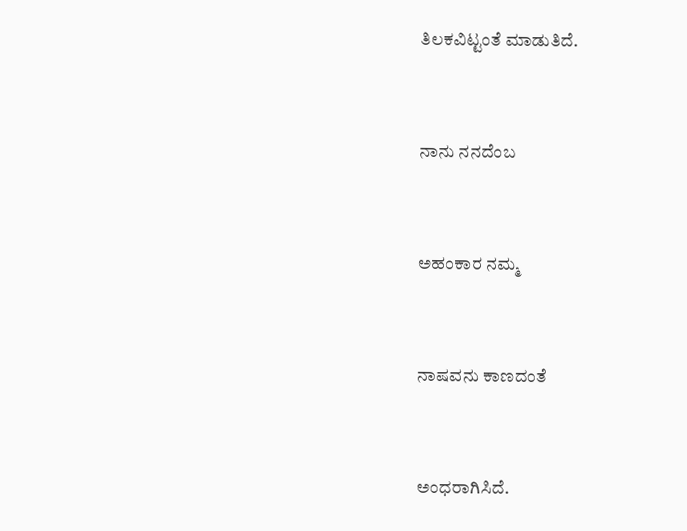ತಿಲಕವಿಟ್ಟಂತೆ ಮಾಡುತಿದೆ.


ನಾನು ನನದೆಂಬ


ಅಹಂಕಾರ ನಮ್ಮ


ನಾಷವನು ಕಾಣದಂತೆ


ಅಂಧರಾಗಿಸಿದೆ.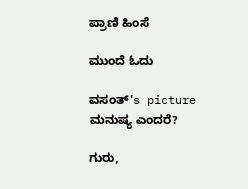ಪ್ರಾಣಿ ಹಿಂಸೆ

ಮುಂದೆ ಓದು

ವಸಂತ್'s picture
ಮನುಷ್ಯ ಎಂದರೆ?

ಗುರು,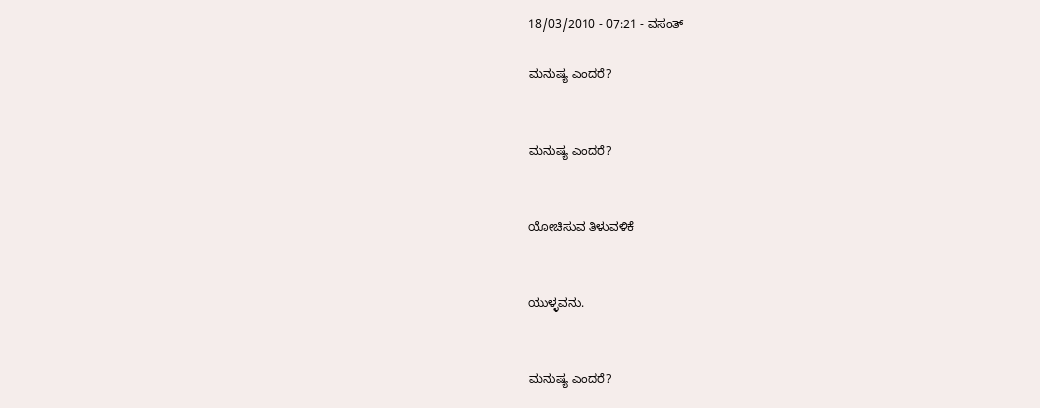18/03/2010 - 07:21 - ವಸಂತ್

ಮನುಷ್ಯ ಎಂದರೆ?


ಮನುಷ್ಯ ಎಂದರೆ?


ಯೋಚಿಸುವ ತಿಳುವಳಿಕೆ


ಯುಳ್ಳವನು.


ಮನುಷ್ಯ ಎಂದರೆ?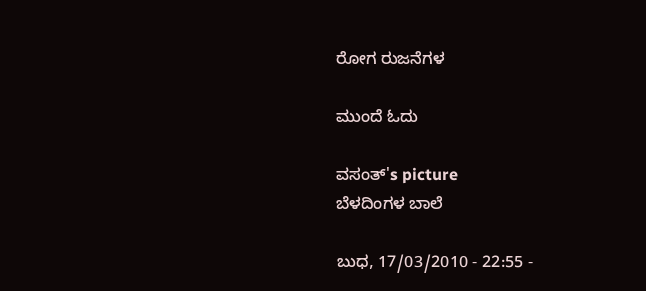ರೋಗ ರುಜನೆಗಳ

ಮುಂದೆ ಓದು

ವಸಂತ್'s picture
ಬೆಳದಿಂಗಳ ಬಾಲೆ

ಬುಧ, 17/03/2010 - 22:55 -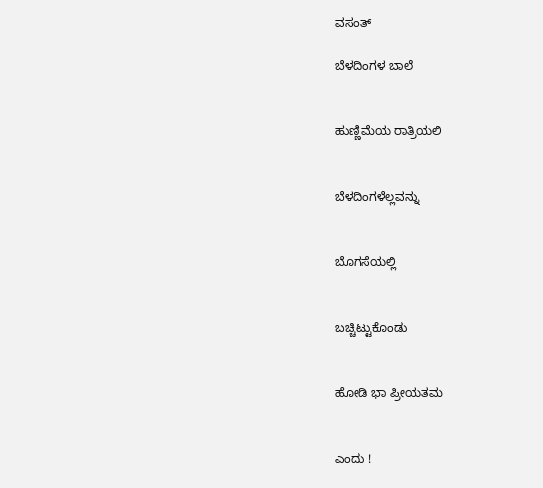ವಸಂತ್

ಬೆಳದಿಂಗಳ ಬಾಲೆ


ಹುಣ್ಣಿಮೆಯ ರಾತ್ರಿಯಲಿ


ಬೆಳದಿಂಗಳೆಲ್ಲವನ್ನು


ಬೊಗಸೆಯಲ್ಲಿ


ಬಚ್ಚಿಟ್ಟುಕೊಂಡು


ಹೋಡಿ ಭಾ ಪ್ರೀಯತಮ


ಎಂದು !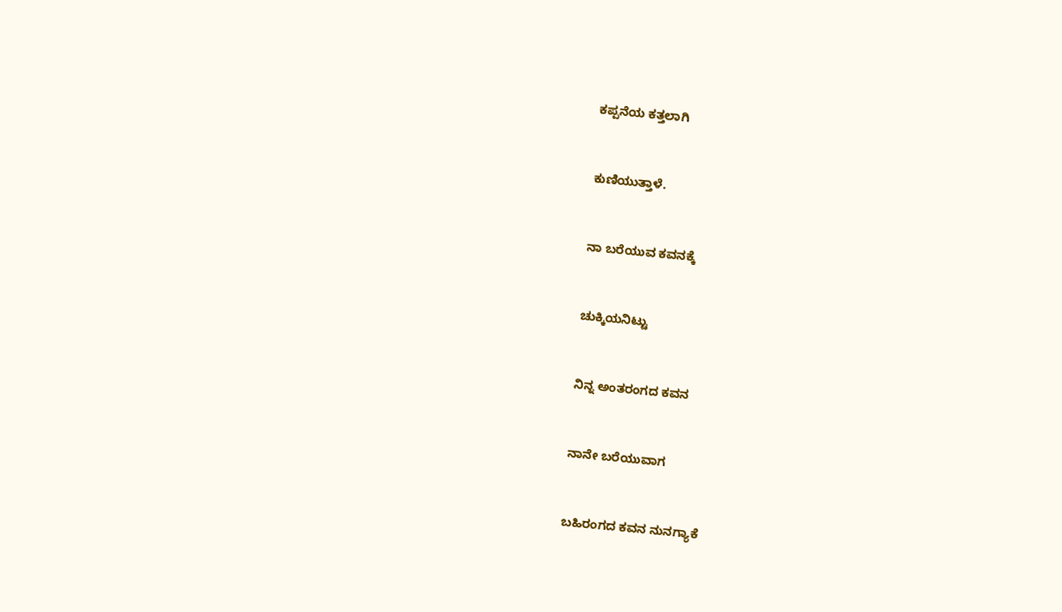ಕಪ್ಪನೆಯ ಕತ್ತಲಾಗಿ


ಕುಣಿಯುತ್ತಾಳೆ.


ನಾ ಬರೆಯುವ ಕವನಕ್ಕೆ


ಚುಕ್ಕಿಯನಿಟ್ಟು


ನಿನ್ನ ಅಂತರಂಗದ ಕವನ


ನಾನೇ ಬರೆಯುವಾಗ


ಬಹಿರಂಗದ ಕವನ ನುನಗ್ಯಾಕೆ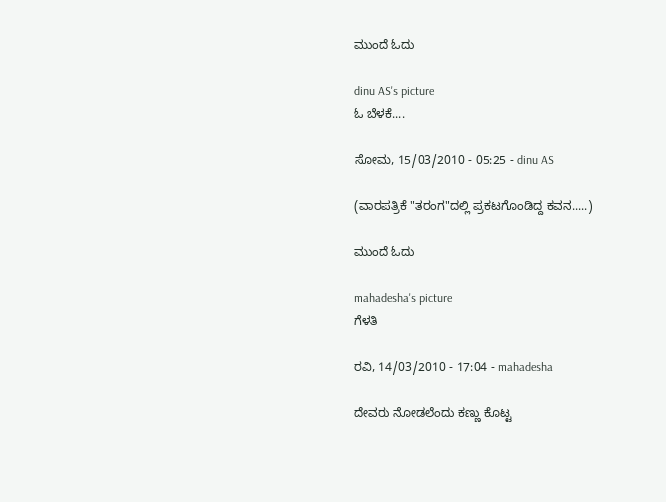ಮುಂದೆ ಓದು

dinu AS's picture
ಓ ಬೆಳಕೆ....

ಸೋಮ, 15/03/2010 - 05:25 - dinu AS

(ವಾರಪತ್ರಿಕೆ "ತರಂಗ"ದಲ್ಲಿ ಪ್ರಕಟಗೊಂಡಿದ್ದ ಕವನ.....)

ಮುಂದೆ ಓದು

mahadesha's picture
ಗೆಳತಿ

ರವಿ, 14/03/2010 - 17:04 - mahadesha

ದೇವರು ನೋಡಲೆಂದು ಕಣ್ಣು ಕೊಟ್ಟ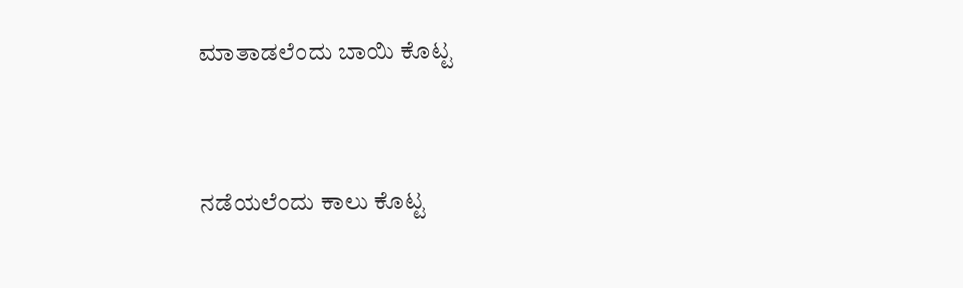ಮಾತಾಡಲೆಂದು ಬಾಯಿ ಕೊಟ್ಟ


ನಡೆಯಲೆಂದು ಕಾಲು ಕೊಟ್ಟ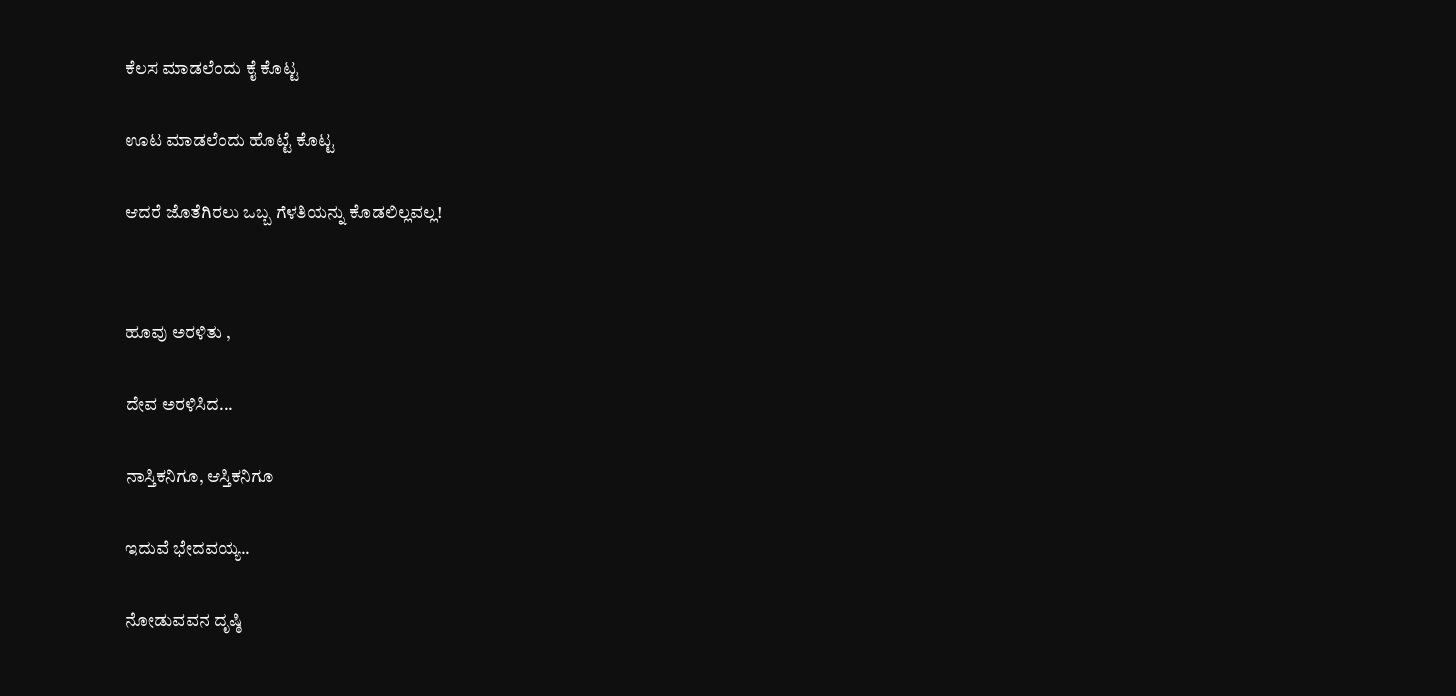ಕೆಲಸ ಮಾಡಲೆಂದು ಕೈ ಕೊಟ್ಟ


ಊಟ ಮಾಡಲೆಂದು ಹೊಟ್ಟೆ ಕೊಟ್ಟ


ಆದರೆ ಜೊತೆಗಿರಲು ಒಬ್ಬ ಗೆಳತಿಯನ್ನು ಕೊಡಲಿಲ್ಲವಲ್ಲ!




ಹೂವು ಅರಳಿತು ,


ದೇವ ಅರಳಿಸಿದ...


ನಾಸ್ತಿಕನಿಗೂ, ಆಸ್ತಿಕನಿಗೂ


ಇದುವೆ ಭೇದವಯ್ಯ..


ನೋಡುವವನ ದೃಷ್ಠಿ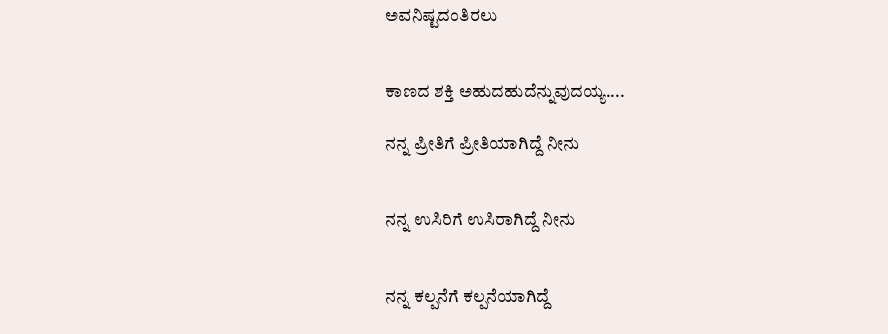ಅವನಿಷ್ಟದಂತಿರಲು


ಕಾಣದ ಶಕ್ತಿ ಅಹುದಹುದೆನ್ನುವುದಯ್ಯ....

ನನ್ನ ಪ್ರೀತಿಗೆ ಪ್ರೀತಿಯಾಗಿದ್ದೆ ನೀನು


ನನ್ನ ಉಸಿರಿಗೆ ಉಸಿರಾಗಿದ್ದೆ ನೀನು


ನನ್ನ ಕಲ್ಪನೆಗೆ ಕಲ್ಪನೆಯಾಗಿದ್ದೆ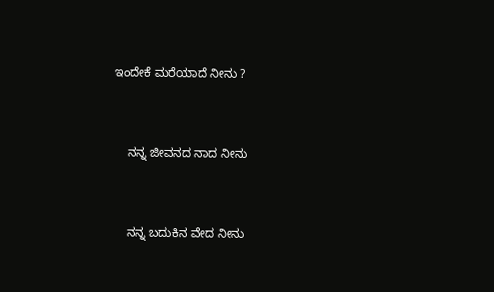ಇಂದೇಕೆ ಮರೆಯಾದೆ ನೀನು ?


    ನನ್ನ ಜೀವನದ ನಾದ ನೀನು


    ನನ್ನ ಬದುಕಿನ ವೇದ ನೀನು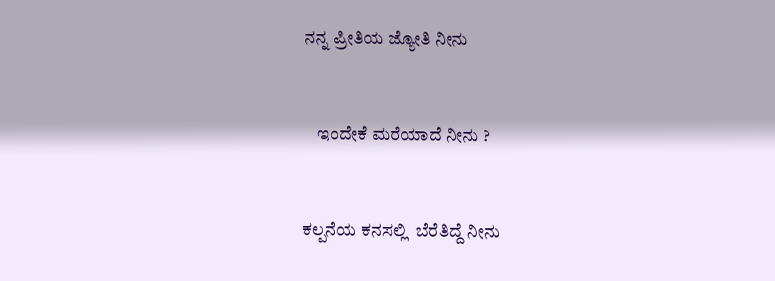ನನ್ನ ಪ್ರೀತಿಯ ಜ್ಯೋತಿ ನೀನು


    ಇಂದೇಕೆ ಮರೆಯಾದೆ ನೀನು ?


ಕಲ್ಪನೆಯ ಕನಸಲ್ಲಿ  ಬೆರೆತಿದ್ದೆ ನೀನು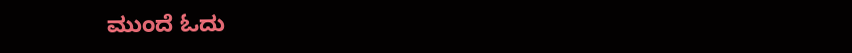ಮುಂದೆ ಓದು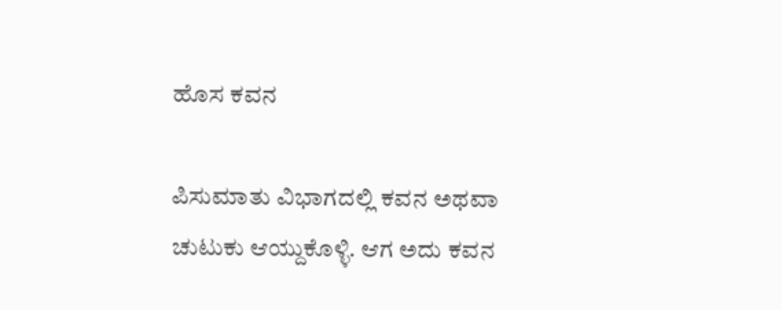ಹೊಸ ಕವನ

ಪಿಸುಮಾತು ವಿಭಾಗದಲ್ಲಿ ಕವನ ಅಥವಾ ಚುಟುಕು ಆಯ್ದುಕೊಳ್ಳಿ. ಆಗ ಅದು ಕವನ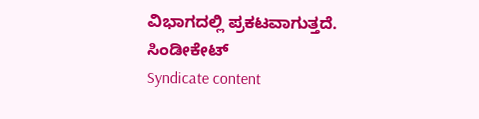ವಿಭಾಗದಲ್ಲಿ ಪ್ರಕಟವಾಗುತ್ತದೆ.
ಸಿಂಡೀಕೇಟ್
Syndicate content